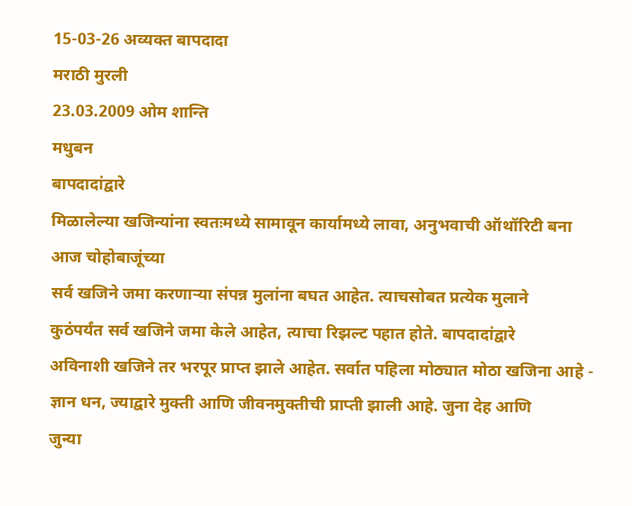15-03-26 अव्यक्त बापदादा
मराठी मुरली
23.03.2009 ओम शान्ति
मधुबन
बापदादांद्वारे
मिळालेल्या खजिन्यांना स्वतःमध्ये सामावून कार्यामध्ये लावा, अनुभवाची ऑथॉरिटी बना
आज चोहोबाजूंच्या
सर्व खजिने जमा करणाऱ्या संपन्न मुलांना बघत आहेत. त्याचसोबत प्रत्येक मुलाने
कुठंपर्यंत सर्व खजिने जमा केले आहेत, त्याचा रिझल्ट पहात होते. बापदादांद्वारे
अविनाशी खजिने तर भरपूर प्राप्त झाले आहेत. सर्वात पहिला मोठ्यात मोठा खजिना आहे -
ज्ञान धन, ज्याद्वारे मुक्ती आणि जीवनमुक्तीची प्राप्ती झाली आहे. जुना देह आणि
जुन्या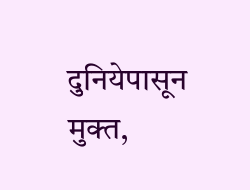दुनियेपासून मुक्त,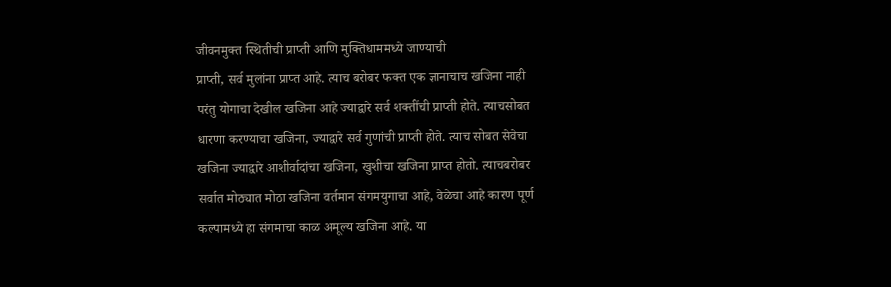जीवनमुक्त स्थितीची प्राप्ती आणि मुक्तिधाममध्ये जाण्याची
प्राप्ती, सर्व मुलांना प्राप्त आहे. त्याच बरोबर फक्त एक ज्ञानाचाच खजिना नाही
परंतु योगाचा देखील खजिना आहे ज्याद्वारे सर्व शक्तींची प्राप्ती होते. त्याचसोबत
धारणा करण्याचा खजिना, ज्याद्वारे सर्व गुणांची प्राप्ती होते. त्याच सोबत सेवेचा
खजिना ज्याद्वारे आशीर्वादांचा खजिना, खुशीचा खजिना प्राप्त होतो. त्याचबरोबर
सर्वात मोठ्यात मोठा खजिना वर्तमान संगमयुगाचा आहे, वेळेचा आहे कारण पूर्ण
कल्पामध्ये हा संगमाचा काळ अमूल्य खजिना आहे. या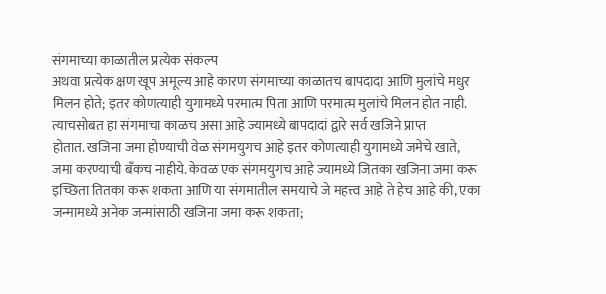संगमाच्या काळातील प्रत्येक संकल्प
अथवा प्रत्येक क्षण खूप अमूल्य आहे कारण संगमाच्या काळातच बापदादा आणि मुलांचे मधुर
मिलन होते; इतर कोणत्याही युगामध्ये परमात्म पिता आणि परमात्म मुलांचे मिलन होत नाही.
त्याचसोबत हा संगमाचा काळच असा आहे ज्यामध्ये बापदादां द्वारे सर्व खजिने प्राप्त
होतात. खजिना जमा होण्याची वेळ संगमयुगच आहे इतर कोणत्याही युगामध्ये जमेचे खाते,
जमा करण्याची बँकच नाहीये. केवळ एक संगमयुगच आहे ज्यामध्ये जितका खजिना जमा करू
इच्छिता तितका करू शकता आणि या संगमातील समयाचे जे महत्त्व आहे ते हेच आहे की, एका
जन्मामध्ये अनेक जन्मांसाठी खजिना जमा करू शकता;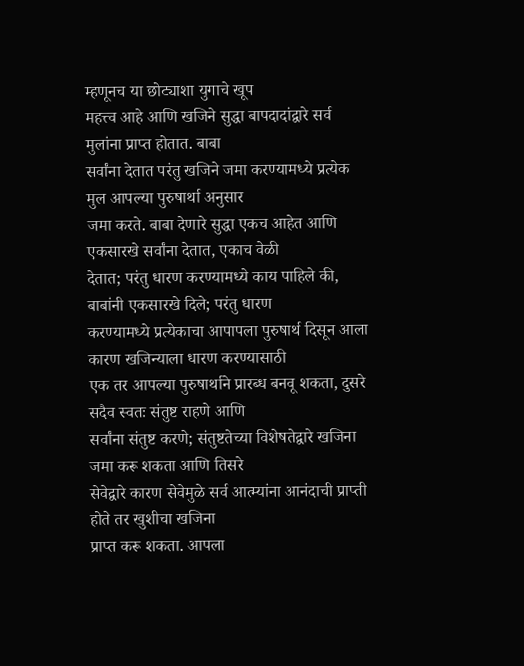म्हणूनच या छोट्याशा युगाचे खूप
महत्त्व आहे आणि खजिने सुद्धा बापदादांद्वारे सर्व मुलांना प्राप्त होतात. बाबा
सर्वांना देतात परंतु खजिने जमा करण्यामध्ये प्रत्येक मुल आपल्या पुरुषार्था अनुसार
जमा करते. बाबा देणारे सुद्धा एकच आहेत आणि एकसारखे सर्वांना देतात, एकाच वेळी
देतात; परंतु धारण करण्यामध्ये काय पाहिले की, बाबांनी एकसारखे दिले; परंतु धारण
करण्यामध्ये प्रत्येकाचा आपापला पुरुषार्थ दिसून आला कारण खजिन्याला धारण करण्यासाठी
एक तर आपल्या पुरुषार्थाने प्रारब्ध बनवू शकता, दुसरे सदैव स्वतः संतुष्ट राहणे आणि
सर्वांना संतुष्ट करणे; संतुष्टतेच्या विशेषतेद्वारे खजिना जमा करू शकता आणि तिसरे
सेवेद्वारे कारण सेवेमुळे सर्व आत्म्यांना आनंदाची प्राप्ती होते तर खुशीचा खजिना
प्राप्त करू शकता. आपला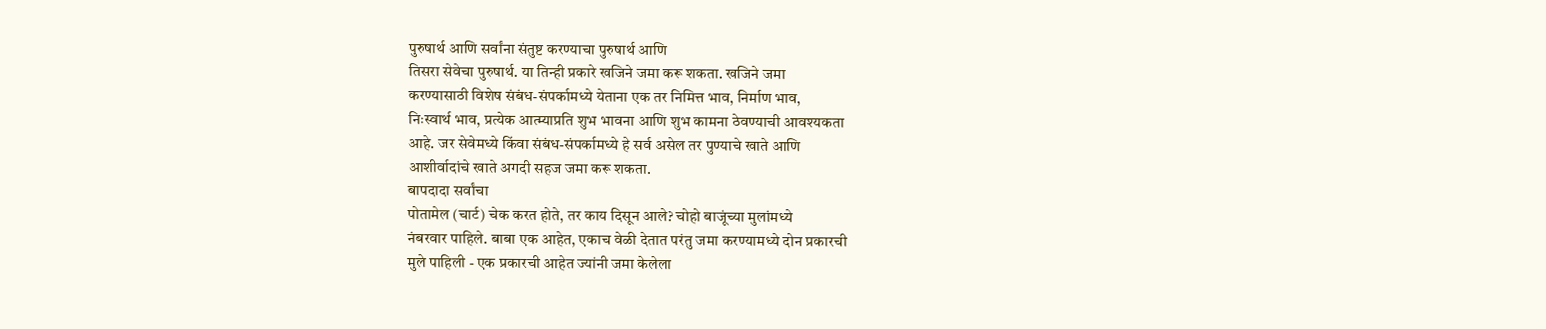पुरुषार्थ आणि सर्वांना संतुष्ट करण्याचा पुरुषार्थ आणि
तिसरा सेवेचा पुरुषार्थ. या तिन्ही प्रकारे खजिने जमा करू शकता. खजिने जमा
करण्यासाठी विशेष संबंध-संपर्कामध्ये येताना एक तर निमित्त भाव, निर्माण भाव,
निःस्वार्थ भाव, प्रत्येक आत्म्याप्रति शुभ भावना आणि शुभ कामना ठेवण्याची आवश्यकता
आहे. जर सेवेमध्ये किंवा संबंध-संपर्कामध्ये हे सर्व असेल तर पुण्याचे खाते आणि
आशीर्वादांचे खाते अगदी सहज जमा करू शकता.
बापदादा सर्वांचा
पोतामेल (चार्ट) चेक करत होते, तर काय दिसून आले? चोहो बाजूंच्या मुलांमध्ये
नंबरवार पाहिले. बाबा एक आहेत, एकाच वेळी देतात परंतु जमा करण्यामध्ये दोन प्रकारची
मुले पाहिली - एक प्रकारची आहेत ज्यांनी जमा केलेला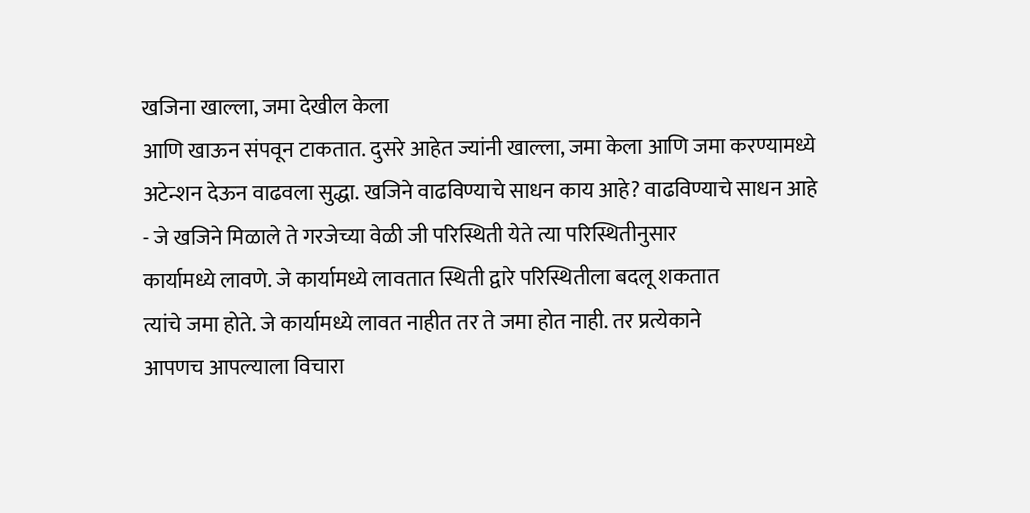खजिना खाल्ला, जमा देखील केला
आणि खाऊन संपवून टाकतात. दुसरे आहेत ज्यांनी खाल्ला, जमा केला आणि जमा करण्यामध्ये
अटेन्शन देऊन वाढवला सुद्धा. खजिने वाढविण्याचे साधन काय आहे? वाढविण्याचे साधन आहे
- जे खजिने मिळाले ते गरजेच्या वेळी जी परिस्थिती येते त्या परिस्थितीनुसार
कार्यामध्ये लावणे. जे कार्यामध्ये लावतात स्थिती द्वारे परिस्थितीला बदलू शकतात
त्यांचे जमा होते. जे कार्यामध्ये लावत नाहीत तर ते जमा होत नाही. तर प्रत्येकाने
आपणच आपल्याला विचारा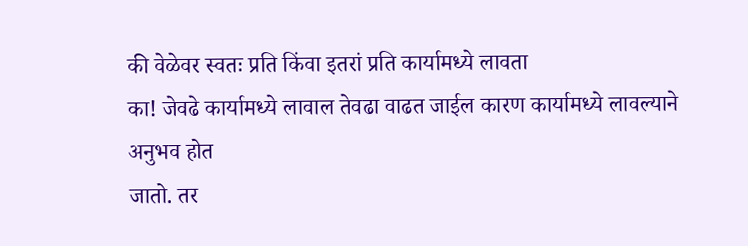की वेळेवर स्वतः प्रति किंवा इतरां प्रति कार्यामध्ये लावता
का! जेवढे कार्यामध्ये लावाल तेवढा वाढत जाईल कारण कार्यामध्ये लावल्याने अनुभव होत
जातो. तर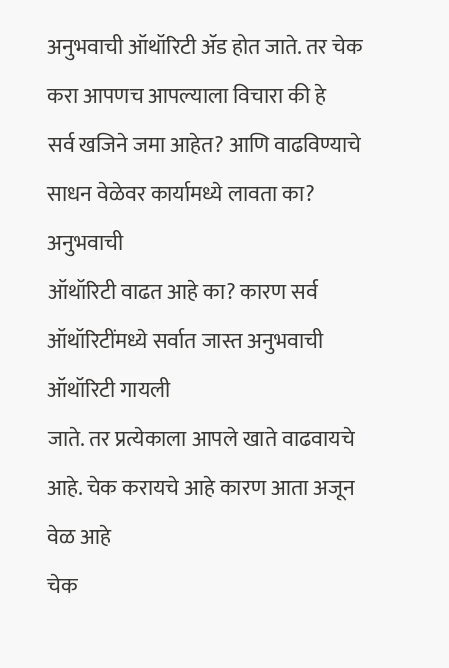अनुभवाची ऑथॉरिटी ॲड होत जाते. तर चेक करा आपणच आपल्याला विचारा की हे
सर्व खजिने जमा आहेत? आणि वाढविण्याचे साधन वेळेवर कार्यामध्ये लावता का? अनुभवाची
ऑथॉरिटी वाढत आहे का? कारण सर्व ऑथॉरिटींमध्ये सर्वात जास्त अनुभवाची ऑथॉरिटी गायली
जाते. तर प्रत्येकाला आपले खाते वाढवायचे आहे. चेक करायचे आहे कारण आता अजून वेळ आहे
चेक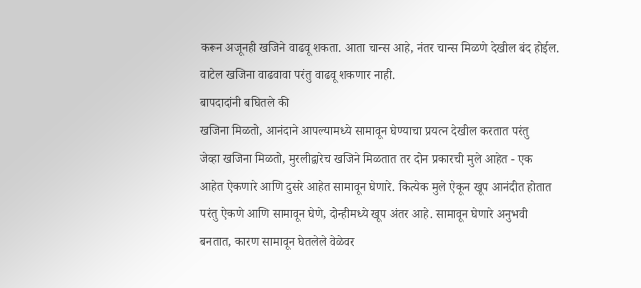करून अजूनही खजिने वाढवू शकता. आता चान्स आहे, नंतर चान्स मिळणे देखील बंद होईल.
वाटेल खजिना वाढवावा परंतु वाढवू शकणार नाही.
बापदादांनी बघितले की
खजिना मिळतो, आनंदाने आपल्यामध्ये सामावून घेण्याचा प्रयत्न देखील करतात परंतु
जेव्हा खजिना मिळतो, मुरलीद्वारेच खजिने मिळतात तर दोन प्रकारची मुले आहेत - एक
आहेत ऐकणारे आणि दुसरे आहेत सामावून घेणारे. कित्येक मुले ऐकून खूप आनंदीत होतात
परंतु ऐकणे आणि सामावून घेणे, दोन्हीमध्ये खूप अंतर आहे. सामावून घेणारे अनुभवी
बनतात, कारण सामावून घेतलेले वेळेवर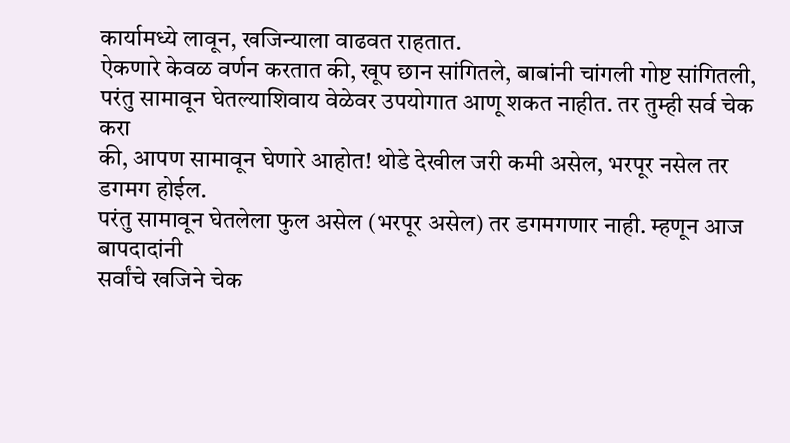कार्यामध्ये लावून, खजिन्याला वाढवत राहतात.
ऐकणारे केवळ वर्णन करतात की, खूप छान सांगितले, बाबांनी चांगली गोष्ट सांगितली,
परंतु सामावून घेतल्याशिवाय वेळेवर उपयोगात आणू शकत नाहीत. तर तुम्ही सर्व चेक करा
की, आपण सामावून घेणारे आहोत! थोडे देखील जरी कमी असेल, भरपूर नसेल तर डगमग होईल.
परंतु सामावून घेतलेला फुल असेल (भरपूर असेल) तर डगमगणार नाही. म्हणून आज बापदादांनी
सर्वांचे खजिने चेक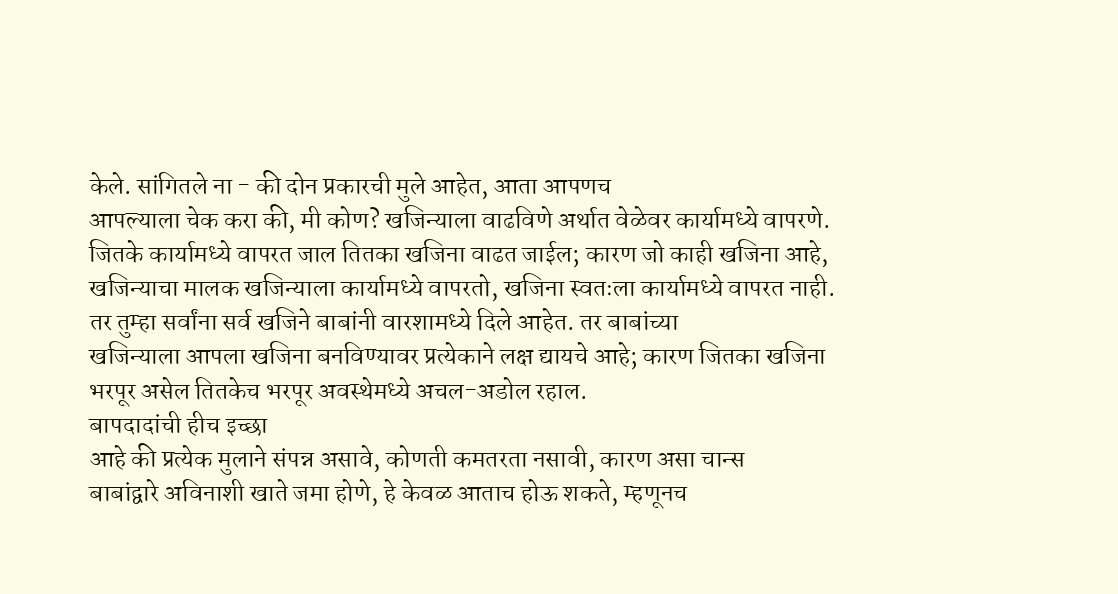केले. सांगितले ना - की दोन प्रकारची मुले आहेत, आता आपणच
आपल्याला चेक करा की, मी कोण? खजिन्याला वाढविणे अर्थात वेळेवर कार्यामध्ये वापरणे.
जितके कार्यामध्ये वापरत जाल तितका खजिना वाढत जाईल; कारण जो काही खजिना आहे,
खजिन्याचा मालक खजिन्याला कार्यामध्ये वापरतो, खजिना स्वतःला कार्यामध्ये वापरत नाही.
तर तुम्हा सर्वांना सर्व खजिने बाबांनी वारशामध्ये दिले आहेत. तर बाबांच्या
खजिन्याला आपला खजिना बनविण्यावर प्रत्येकाने लक्ष द्यायचे आहे; कारण जितका खजिना
भरपूर असेल तितकेच भरपूर अवस्थेमध्ये अचल-अडोल रहाल.
बापदादांची हीच इच्छा
आहे की प्रत्येक मुलाने संपन्न असावे, कोणती कमतरता नसावी, कारण असा चान्स
बाबांद्वारे अविनाशी खाते जमा होणे, हे केवळ आताच होऊ शकते, म्हणूनच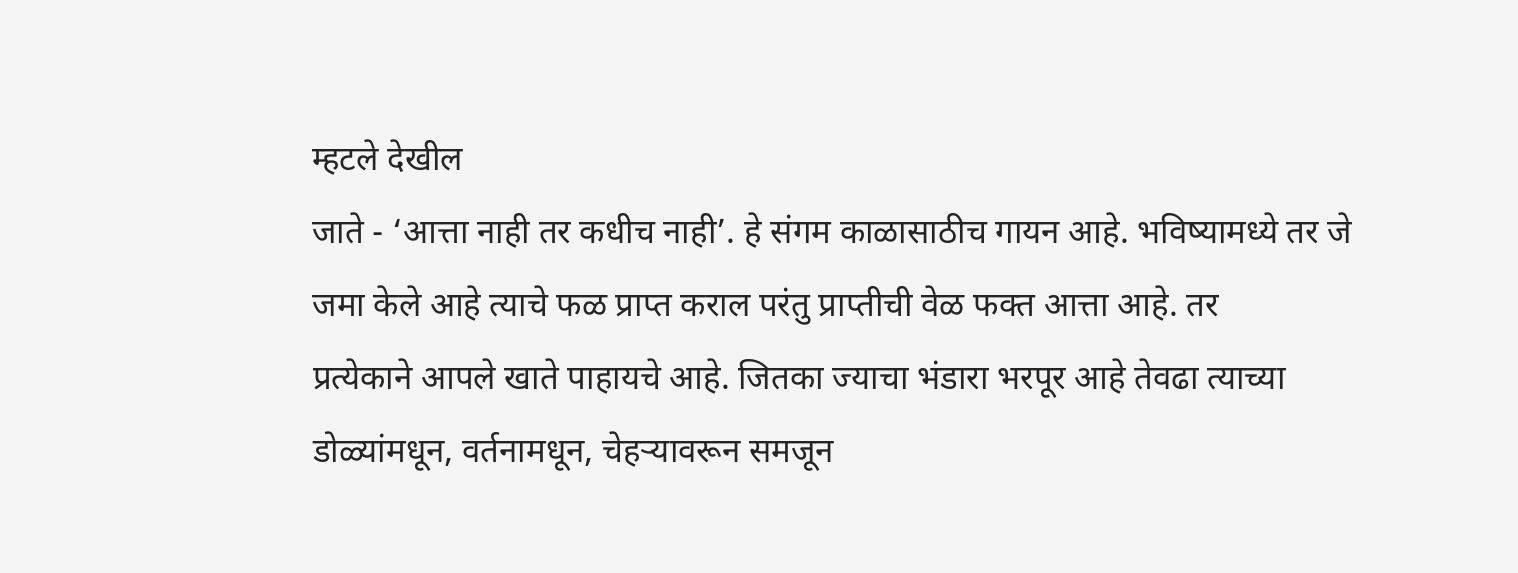म्हटले देखील
जाते - ‘आत्ता नाही तर कधीच नाही’. हे संगम काळासाठीच गायन आहे. भविष्यामध्ये तर जे
जमा केले आहे त्याचे फळ प्राप्त कराल परंतु प्राप्तीची वेळ फक्त आत्ता आहे. तर
प्रत्येकाने आपले खाते पाहायचे आहे. जितका ज्याचा भंडारा भरपूर आहे तेवढा त्याच्या
डोळ्यांमधून, वर्तनामधून, चेहऱ्यावरून समजून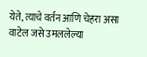येते, त्याचे वर्तन आणि चेहरा असा
वाटेल जसे उमललेल्या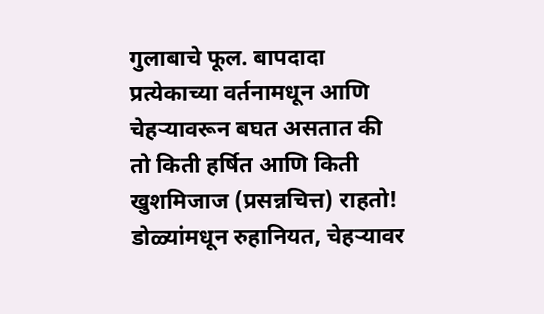गुलाबाचे फूल. बापदादा प्रत्येकाच्या वर्तनामधून आणि
चेहऱ्यावरून बघत असतात की तो किती हर्षित आणि किती खुशमिजाज (प्रसन्नचित्त) राहतो!
डोळ्यांमधून रुहानियत, चेहऱ्यावर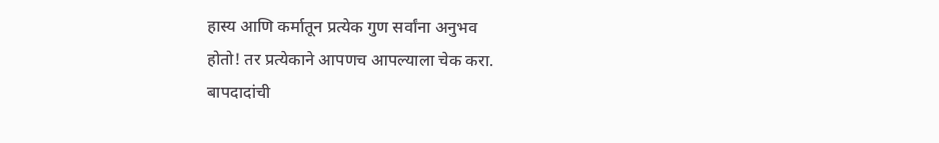हास्य आणि कर्मातून प्रत्येक गुण सर्वांना अनुभव
होतो! तर प्रत्येकाने आपणच आपल्याला चेक करा.
बापदादांची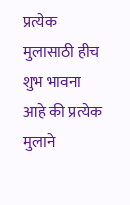प्रत्येक
मुलासाठी हीच शुभ भावना आहे की प्रत्येक मुलाने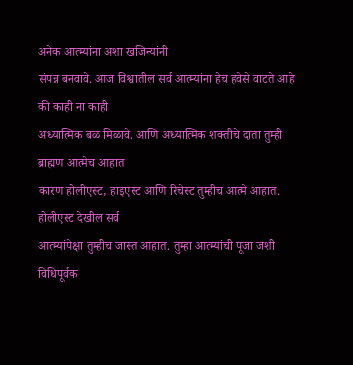अनेक आत्म्यांना अशा खजिन्यांनी
संपन्न बनवावे. आज विश्वातील सर्व आत्म्यांना हेच हवेसे वाटते आहे की काही ना काही
अध्यात्मिक बळ मिळावे. आणि अध्यात्मिक शक्तीचे दाता तुम्ही ब्राह्मण आत्मेच आहात
कारण होलीएस्ट, हाइएस्ट आणि रिचेस्ट तुम्हीच आत्मे आहात. होलीएस्ट देखील सर्व
आत्म्यांपेक्षा तुम्हीच जास्त आहात. तुम्हा आत्म्यांची पूजा जशी विधिपूर्वक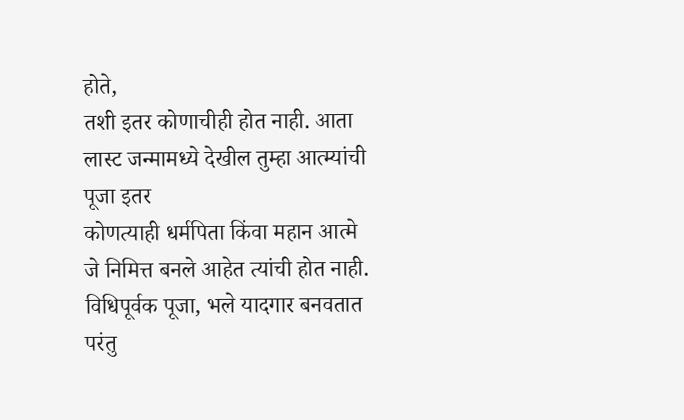होते,
तशी इतर कोणाचीही होत नाही. आता लास्ट जन्मामध्ये देखील तुम्हा आत्म्यांची पूजा इतर
कोणत्याही धर्मपिता किंवा महान आत्मे जे निमित्त बनले आहेत त्यांची होत नाही.
विधिपूर्वक पूजा, भले यादगार बनवतात परंतु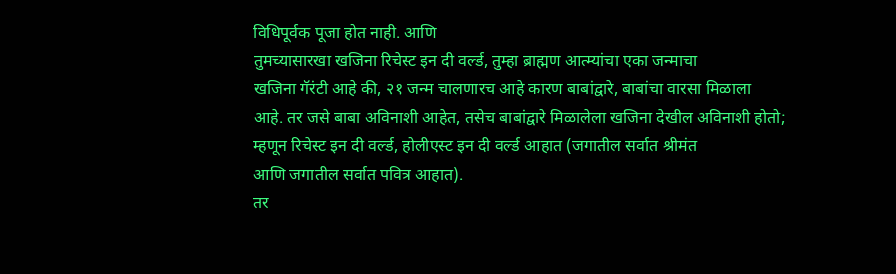विधिपूर्वक पूजा होत नाही. आणि
तुमच्यासारखा खजिना रिचेस्ट इन दी वर्ल्ड, तुम्हा ब्राह्मण आत्म्यांचा एका जन्माचा
खजिना गॅरंटी आहे की, २१ जन्म चालणारच आहे कारण बाबांद्वारे, बाबांचा वारसा मिळाला
आहे. तर जसे बाबा अविनाशी आहेत, तसेच बाबांद्वारे मिळालेला खजिना देखील अविनाशी होतो;
म्हणून रिचेस्ट इन दी वर्ल्ड, होलीएस्ट इन दी वर्ल्ड आहात (जगातील सर्वात श्रीमंत
आणि जगातील सर्वात पवित्र आहात).
तर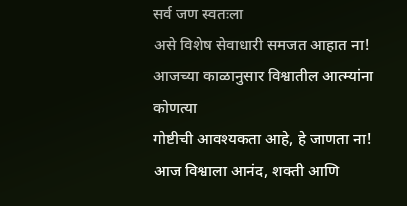सर्व जण स्वतःला
असे विशेष सेवाधारी समजत आहात ना! आजच्या काळानुसार विश्वातील आत्म्यांना कोणत्या
गोष्टीची आवश्यकता आहे, हे जाणता ना! आज विश्वाला आनंद, शक्ती आणि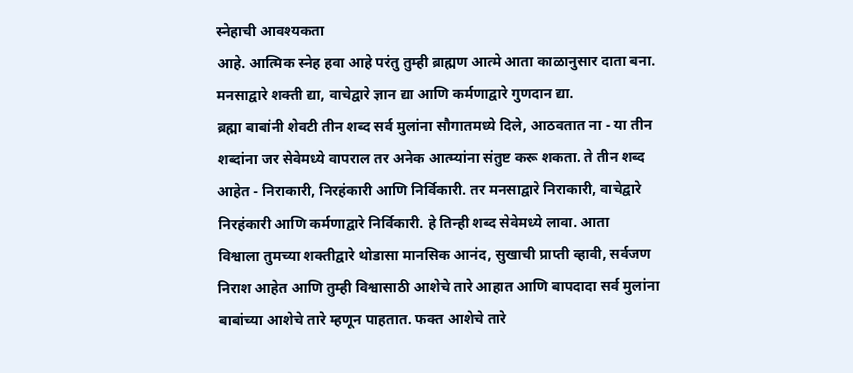स्नेहाची आवश्यकता
आहे. आत्मिक स्नेह हवा आहे परंतु तुम्ही ब्राह्मण आत्मे आता काळानुसार दाता बना.
मनसाद्वारे शक्ती द्या, वाचेद्वारे ज्ञान द्या आणि कर्मणाद्वारे गुणदान द्या.
ब्रह्मा बाबांनी शेवटी तीन शब्द सर्व मुलांना सौगातमध्ये दिले, आठवतात ना - या तीन
शब्दांना जर सेवेमध्ये वापराल तर अनेक आत्म्यांना संतुष्ट करू शकता. ते तीन शब्द
आहेत - निराकारी, निरहंकारी आणि निर्विकारी. तर मनसाद्वारे निराकारी, वाचेद्वारे
निरहंकारी आणि कर्मणाद्वारे निर्विकारी. हे तिन्ही शब्द सेवेमध्ये लावा. आता
विश्वाला तुमच्या शक्तीद्वारे थोडासा मानसिक आनंद, सुखाची प्राप्ती व्हावी, सर्वजण
निराश आहेत आणि तुम्ही विश्वासाठी आशेचे तारे आहात आणि बापदादा सर्व मुलांना
बाबांच्या आशेचे तारे म्हणून पाहतात. फक्त आशेचे तारे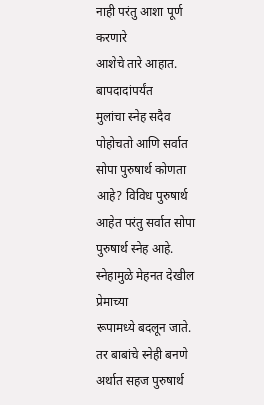नाही परंतु आशा पूर्ण करणारे
आशेचे तारे आहात.
बापदादांपर्यंत
मुलांचा स्नेह सदैव पोहोचतो आणि सर्वात सोपा पुरुषार्थ कोणता आहे? विविध पुरुषार्थ
आहेत परंतु सर्वात सोपा पुरुषार्थ स्नेह आहे. स्नेहामुळे मेहनत देखील प्रेमाच्या
रूपामध्ये बदलून जाते. तर बाबांचे स्नेही बनणे अर्थात सहज पुरुषार्थ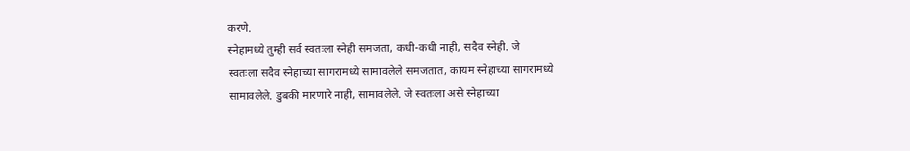करणे.
स्नेहामध्ये तुम्ही सर्व स्वतःला स्नेही समजता, कधी-कधी नाही, सदैव स्नेही. जे
स्वतःला सदैव स्नेहाच्या सागरामध्ये सामावलेले समजतात, कायम स्नेहाच्या सागरामध्ये
सामावलेले. डुबकी मारणारे नाही, सामावलेले. जे स्वतःला असे स्नेहाच्या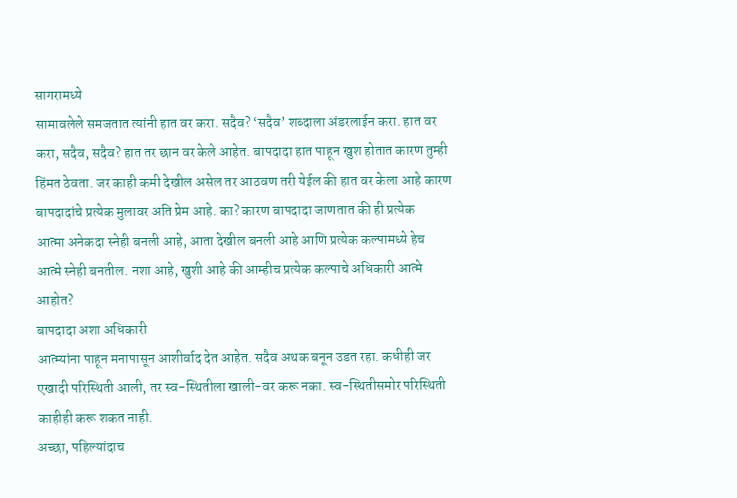सागरामध्ये
सामावलेले समजतात त्यांनी हात वर करा. सदैव? ‘सदैव’ शब्दाला अंडरलाईन करा. हात वर
करा, सदैव, सदैव? हात तर छान वर केले आहेत. बापदादा हात पाहून खुश होतात कारण तुम्ही
हिंमत ठेवता. जर काही कमी देखील असेल तर आठवण तरी येईल की हात वर केला आहे कारण
बापदादांचे प्रत्येक मुलावर अति प्रेम आहे. का? कारण बापदादा जाणतात की ही प्रत्येक
आत्मा अनेकदा स्नेही बनली आहे, आता देखील बनली आहे आणि प्रत्येक कल्पामध्ये हेच
आत्मे स्नेही बनतील. नशा आहे, खुशी आहे की आम्हीच प्रत्येक कल्पाचे अधिकारी आत्मे
आहोत?
बापदादा अशा अधिकारी
आत्म्यांना पाहून मनापासून आशीर्वाद देत आहेत. सदैव अथक बनून उडत रहा. कधीही जर
एखादी परिस्थिती आली, तर स्व-स्थितीला खाली-वर करू नका. स्व-स्थितीसमोर परिस्थिती
काहीही करू शकत नाही.
अच्छा, पहिल्यांदाच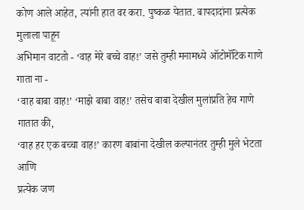कोण आले आहेत, त्यांनी हात वर करा. पुष्कळ येतात. बापदादांना प्रत्येक मुलाला पाहून
अभिमान वाटतो - ‘वाह मेरे बच्चे वाह!’ जसे तुम्ही मनामध्ये ऑटोमॅटिक गाणे गाता ना -
‘वाह बाबा वाह!’ ‘माझे बाबा वाह!’ तसेच बाबा देखील मुलांप्रति हेच गाणे गातात की,
‘वाह हर एक बच्चा वाह!’ कारण बाबांना देखील कल्पानंतर तुम्ही मुले भेटता आणि
प्रत्येक जण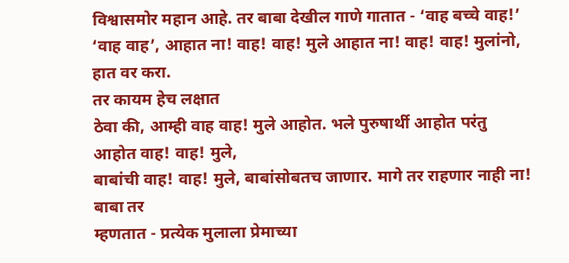विश्वासमोर महान आहे. तर बाबा देखील गाणे गातात - ‘वाह बच्चे वाह!’
‘वाह वाह’, आहात ना! वाह! वाह! मुले आहात ना! वाह! वाह! मुलांनो, हात वर करा.
तर कायम हेच लक्षात
ठेवा की, आम्ही वाह वाह! मुले आहोत. भले पुरुषार्थी आहोत परंतु आहोत वाह! वाह! मुले,
बाबांची वाह! वाह! मुले, बाबांसोबतच जाणार. मागे तर राहणार नाही ना! बाबा तर
म्हणतात - प्रत्येक मुलाला प्रेमाच्या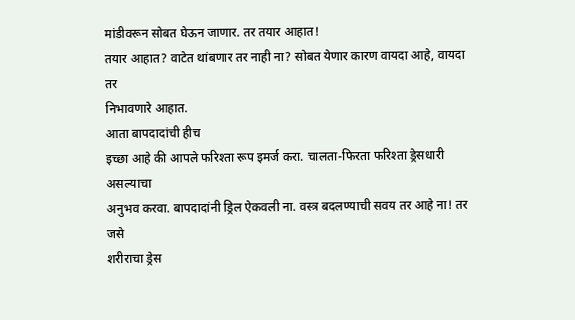मांडीवरून सोबत घेऊन जाणार. तर तयार आहात!
तयार आहात? वाटेत थांबणार तर नाही ना? सोबत येणार कारण वायदा आहे, वायदा तर
निभावणारे आहात.
आता बापदादांची हीच
इच्छा आहे की आपले फरिश्ता रूप इमर्ज करा. चालता-फिरता फरिश्ता ड्रेसधारी असल्याचा
अनुभव करवा. बापदादांनी ड्रिल ऐकवली ना. वस्त्र बदलण्याची सवय तर आहे ना! तर जसे
शरीराचा ड्रेस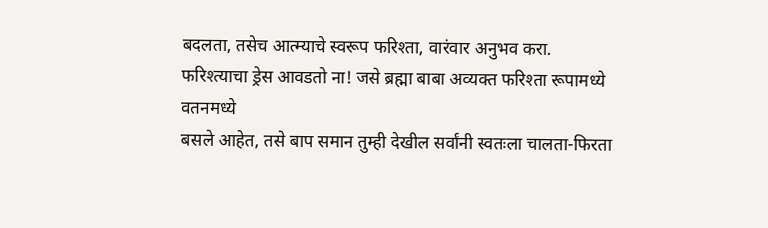बदलता, तसेच आत्म्याचे स्वरूप फरिश्ता, वारंवार अनुभव करा.
फरिश्त्याचा ड्रेस आवडतो ना! जसे ब्रह्मा बाबा अव्यक्त फरिश्ता रूपामध्ये वतनमध्ये
बसले आहेत, तसे बाप समान तुम्ही देखील सर्वांनी स्वतःला चालता-फिरता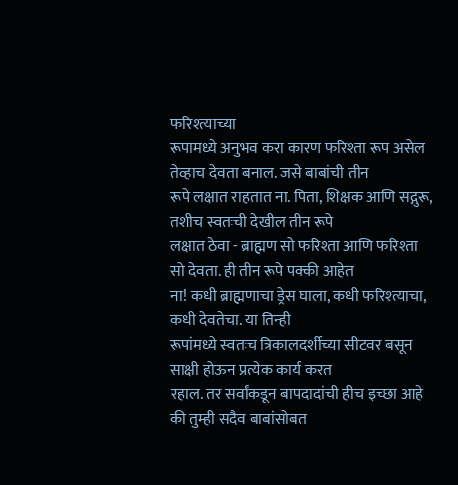फरिश्त्याच्या
रूपामध्ये अनुभव करा कारण फरिश्ता रूप असेल तेव्हाच देवता बनाल. जसे बाबांची तीन
रूपे लक्षात राहतात ना. पिता, शिक्षक आणि सद्गुरू, तशीच स्वतःची देखील तीन रूपे
लक्षात ठेवा - ब्राह्मण सो फरिश्ता आणि फरिश्ता सो देवता. ही तीन रूपे पक्की आहेत
ना! कधी ब्राह्मणाचा ड्रेस घाला, कधी फरिश्त्याचा, कधी देवतेचा. या तिन्ही
रूपांमध्ये स्वतःच त्रिकालदर्शीच्या सीटवर बसून साक्षी होऊन प्रत्येक कार्य करत
रहाल. तर सर्वांकडून बापदादांची हीच इच्छा आहे की तुम्ही सदैव बाबांसोबत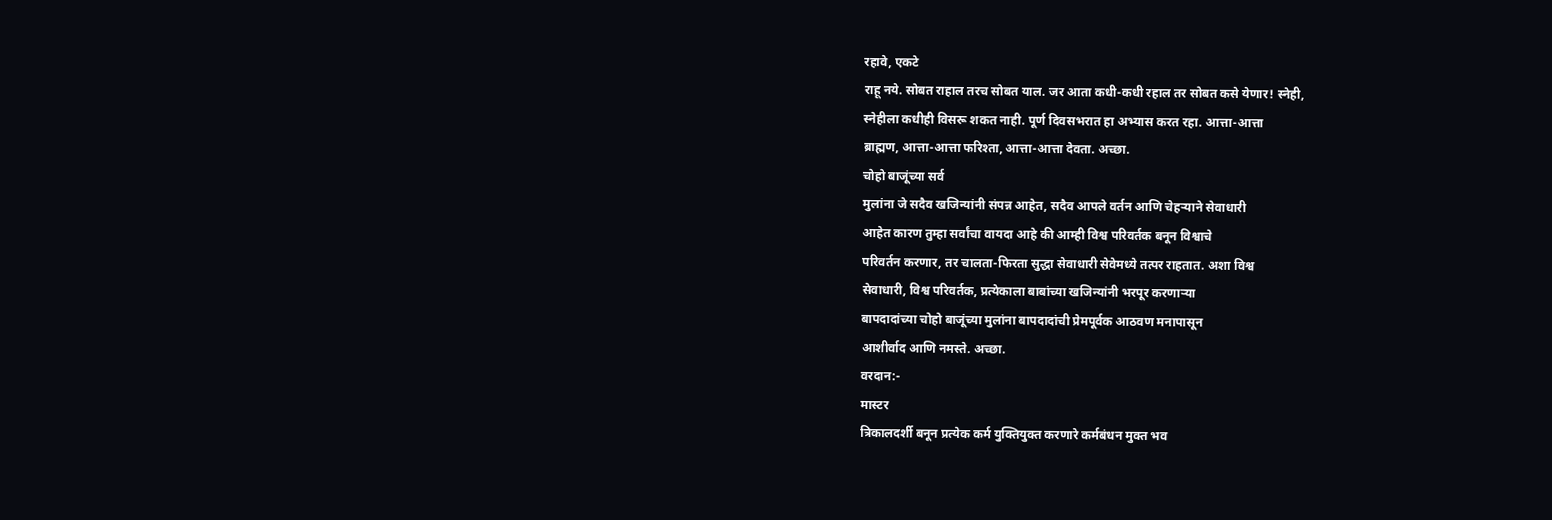रहावे, एकटे
राहू नये. सोबत राहाल तरच सोबत याल. जर आता कधी-कधी रहाल तर सोबत कसे येणार! स्नेही,
स्नेहीला कधीही विसरू शकत नाही. पूर्ण दिवसभरात हा अभ्यास करत रहा. आत्ता-आत्ता
ब्राह्मण, आत्ता-आत्ता फरिश्ता, आत्ता-आत्ता देवता. अच्छा.
चोहो बाजूंच्या सर्व
मुलांना जे सदैव खजिन्यांनी संपन्न आहेत, सदैव आपले वर्तन आणि चेहऱ्याने सेवाधारी
आहेत कारण तुम्हा सर्वांचा वायदा आहे की आम्ही विश्व परिवर्तक बनून विश्वाचे
परिवर्तन करणार, तर चालता-फिरता सुद्धा सेवाधारी सेवेमध्ये तत्पर राहतात. अशा विश्व
सेवाधारी, विश्व परिवर्तक, प्रत्येकाला बाबांच्या खजिन्यांनी भरपूर करणाऱ्या
बापदादांच्या चोहो बाजूंच्या मुलांना बापदादांची प्रेमपूर्वक आठवण मनापासून
आशीर्वाद आणि नमस्ते. अच्छा.
वरदान:-
मास्टर
त्रिकालदर्शी बनून प्रत्येक कर्म युक्तियुक्त करणारे कर्मबंधन मुक्त भव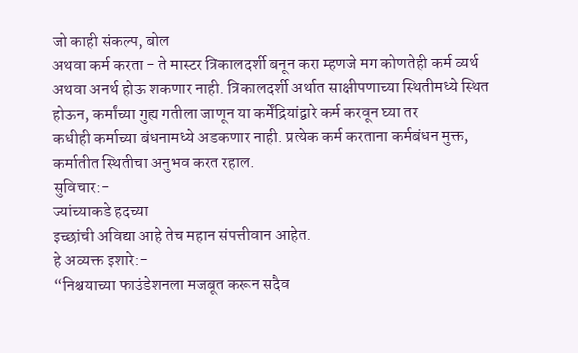जो काही संकल्प, बोल
अथवा कर्म करता - ते मास्टर त्रिकालदर्शी बनून करा म्हणजे मग कोणतेही कर्म व्यर्थ
अथवा अनर्थ होऊ शकणार नाही. त्रिकालदर्शी अर्थात साक्षीपणाच्या स्थितीमध्ये स्थित
होऊन, कर्मांच्या गुह्य गतीला जाणून या कर्मेंद्रियांद्वारे कर्म करवून घ्या तर
कधीही कर्माच्या बंधनामध्ये अडकणार नाही. प्रत्येक कर्म करताना कर्मबंधन मुक्त,
कर्मातीत स्थितीचा अनुभव करत रहाल.
सुविचार:-
ज्यांच्याकडे हदच्या
इच्छांची अविद्या आहे तेच महान संपत्तीवान आहेत.
हे अव्यक्त इशारे:-
“निश्चयाच्या फाउंडेशनला मजबूत करून सदैव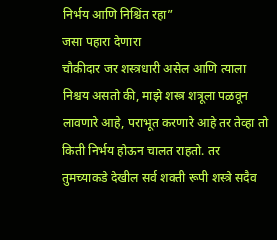निर्भय आणि निश्चिंत रहा”
जसा पहारा देणारा
चौकीदार जर शस्त्रधारी असेल आणि त्याला निश्चय असतो की, माझे शस्त्र शत्रूला पळवून
लावणारे आहे, पराभूत करणारे आहे तर तेव्हा तो किती निर्भय होऊन चालत राहतो. तर
तुमच्याकडे देखील सर्व शक्ती रूपी शस्त्रे सदैव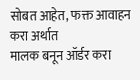सोबत आहेत, फक्त आवाहन करा अर्थात
मालक बनून ऑर्डर करा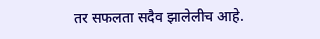तर सफलता सदैव झालेलीच आहे.